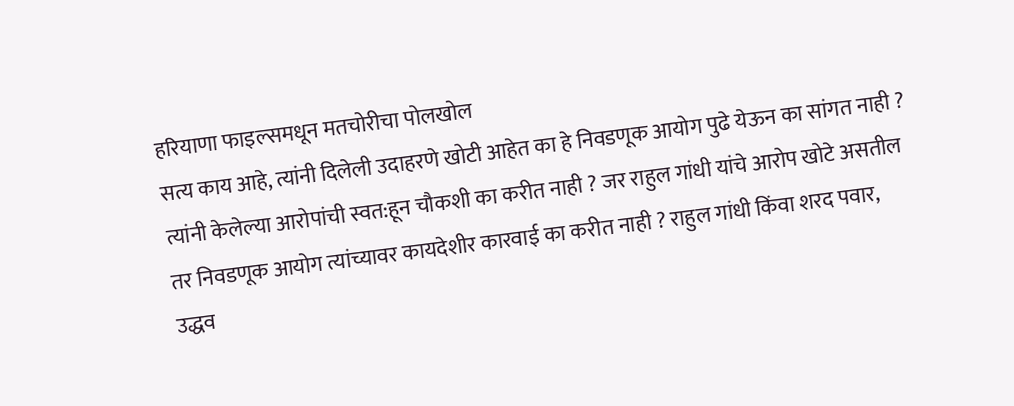हरियाणा फाइल्समधून मतचोरीचा पोलखोल
सत्य काय आहे, त्यांनी दिलेली उदाहरणे खोटी आहेत का हे निवडणूक आयोग पुढे येऊन का सांगत नाही ? त्यांनी केलेल्या आरोपांची स्वत:हून चौकशी का करीत नाही ? जर राहुल गांधी यांचे आरोप खोटे असतील तर निवडणूक आयोग त्यांच्यावर कायदेशीर कारवाई का करीत नाही ? राहुल गांधी किंवा शरद पवार, उद्धव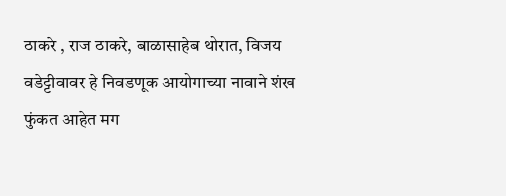ठाकरे , राज ठाकरे, बाळासाहेब थोरात, विजय वडेट्टीवावर हे निवडणूक आयोगाच्या नावाने शंख फुंकत आहेत मग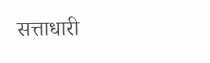सत्ताधारी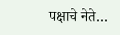पक्षाचे नेते…